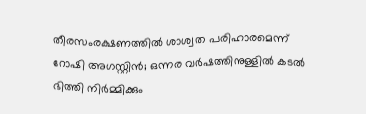തീരസംരക്ഷണത്തില്‍ ശാശ്വത പരിഹാരമെന്ന് റോഷി അഗസ്റ്റിന്‍; ഒന്നര വര്‍ഷത്തിനുള്ളില്‍ കടല്‍ ഭിത്തി നിര്‍മ്മിക്കും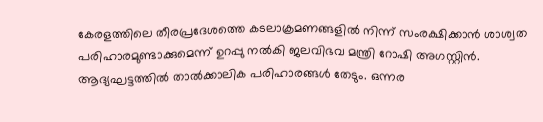കേരളത്തിലെ തീരപ്രദേശത്തെ കടലാക്രമണങ്ങളില്‍ നിന്ന് സംരക്ഷിക്കാന്‍ ശാശ്വത പരിഹാരമുണ്ടാക്കുമെന്ന് ഉറപ്പു നല്‍കി ജലവിഭവ മന്ത്രി റോഷി അഗസ്റ്റിന്‍. ആദ്യഘട്ടത്തില്‍ താല്‍ക്കാലിക പരിഹാരങ്ങള്‍ തേടും. ഒന്നര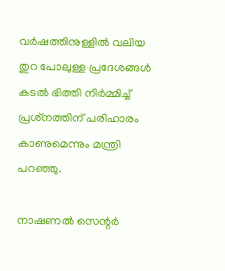വര്‍ഷത്തിനുള്ളില്‍ വലിയ തുറ പോലുള്ള പ്രദേശങ്ങള്‍ കടല്‍ ഭിത്തി നിര്‍മ്മിച്ച് പ്രശ്‌നത്തിന് പരിഹാരം കാണുമെന്നും മന്ത്രി പറഞ്ഞു.

നാഷണല്‍ സെന്റര്‍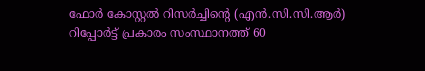ഫോര്‍ കോസ്റ്റല്‍ റിസര്‍ച്ചിന്റെ (എന്‍.സി.സി.ആര്‍) റിപ്പോര്‍ട്ട് പ്രകാരം സംസ്ഥാനത്ത് 60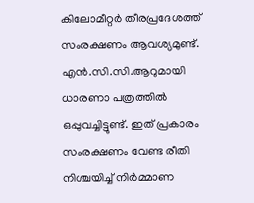കിലോമീറ്റര്‍ തീരപ്രദേശത്ത് സംരക്ഷണം ആവശ്യമുണ്ട്. എന്‍.സി.സി.ആറുമായി ധാരണാ പത്രത്തില്‍ ഒപ്പുവച്ചിട്ടുണ്ട്. ഇത് പ്രകാരം സംരക്ഷണം വേണ്ട രീതി നിശ്ചയിച്ച് നിര്‍മ്മാണ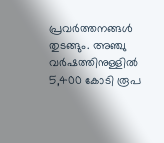പ്രവര്‍ത്തനങ്ങള്‍ തുടങ്ങും. അഞ്ചു വര്‍ഷത്തിനുള്ളില്‍ 5,400 കോടി രൂപ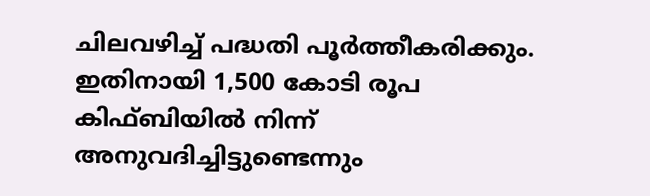ചിലവഴിച്ച് പദ്ധതി പൂര്‍ത്തീകരിക്കും. ഇതിനായി 1,500 കോടി രൂപ കിഫ്ബിയില്‍ നിന്ന് അനുവദിച്ചിട്ടുണ്ടെന്നും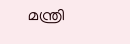മന്ത്രി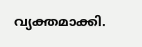വ്യക്തമാക്കി.